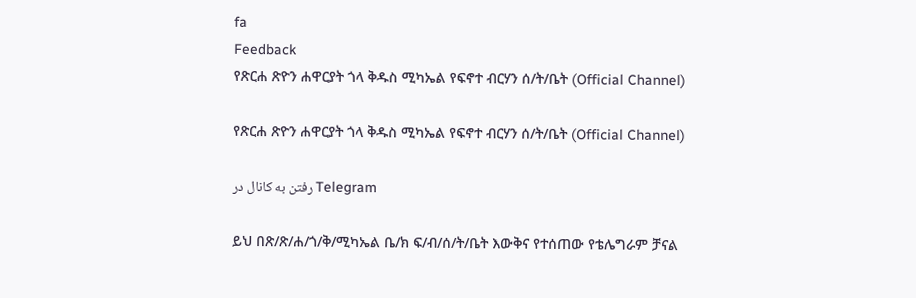fa
Feedback
የጽርሐ ጽዮን ሐዋርያት ጎላ ቅዱስ ሚካኤል የፍኖተ ብርሃን ሰ/ት/ቤት (Official Channel)

የጽርሐ ጽዮን ሐዋርያት ጎላ ቅዱስ ሚካኤል የፍኖተ ብርሃን ሰ/ት/ቤት (Official Channel)

رفتن به کانال در Telegram

ይህ በጽ/ጽ/ሐ/ጎ/ቅ/ሚካኤል ቤ/ክ ፍ/ብ/ሰ/ት/ቤት እውቅና የተሰጠው የቴሌግራም ቻናል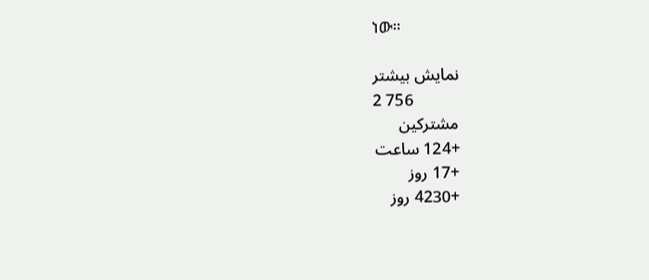ነው።

نمایش بیشتر
2 756
مشترکین
+124 ساعت
+17 روز
+4230 روز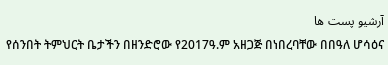آرشیو پست ها
የሰንበት ትምህርት ቤታችን በዘንድሮው የ2017ዓ.ም አዘጋጅ በነበረባቸው በበዓለ ሆሳዕና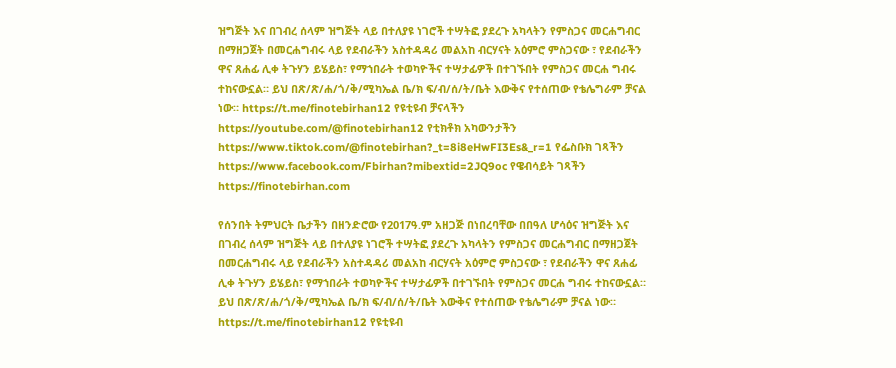ዝግጅት እና በገብረ ሰላም ዝግጅት ላይ በተለያዩ ነገሮች ተሣትፎ ያደረጉ አካላትን የምስጋና መርሐግብር በማዘጋጀት በመርሐግብሩ ላይ የደብራችን አስተዳዳሪ መልአከ ብርሃናት አዕምሮ ምስጋናው ፣ የደብራችን ዋና ጸሐፊ ሊቀ ትጉሃን ይሄይስ፣ የማኀበራት ተወካዮችና ተሣታፊዎች በተገኙበት የምስጋና መርሐ ግብሩ ተከናውኗል። ይህ በጽ/ጽ/ሐ/ጎ/ቅ/ሚካኤል ቤ/ክ ፍ/ብ/ሰ/ት/ቤት እውቅና የተሰጠው የቴሌግራም ቻናል ነው። https://t.me/finotebirhan12 የዩቲዩብ ቻናላችን https://youtube.com/@finotebirhan12 የቲክቶክ አካውንታችን https://www.tiktok.com/@finotebirhan?_t=8i8eHwFI3Es&_r=1 የፌስቡክ ገጻችን https://www.facebook.com/Fbirhan?mibextid=2JQ9oc የዌብሳይት ገጻችን https://finotebirhan.com

የሰንበት ትምህርት ቤታችን በዘንድሮው የ2017ዓ.ም አዘጋጅ በነበረባቸው በበዓለ ሆሳዕና ዝግጅት እና በገብረ ሰላም ዝግጅት ላይ በተለያዩ ነገሮች ተሣትፎ ያደረጉ አካላትን የምስጋና መርሐግብር በማዘጋጀት በመርሐግብሩ ላይ የደብራችን አስተዳዳሪ መልአከ ብርሃናት አዕምሮ ምስጋናው ፣ የደብራችን ዋና ጸሐፊ ሊቀ ትጉሃን ይሄይስ፣ የማኀበራት ተወካዮችና ተሣታፊዎች በተገኙበት የምስጋና መርሐ ግብሩ ተከናውኗል። ይህ በጽ/ጽ/ሐ/ጎ/ቅ/ሚካኤል ቤ/ክ ፍ/ብ/ሰ/ት/ቤት እውቅና የተሰጠው የቴሌግራም ቻናል ነው። https://t.me/finotebirhan12 የዩቲዩብ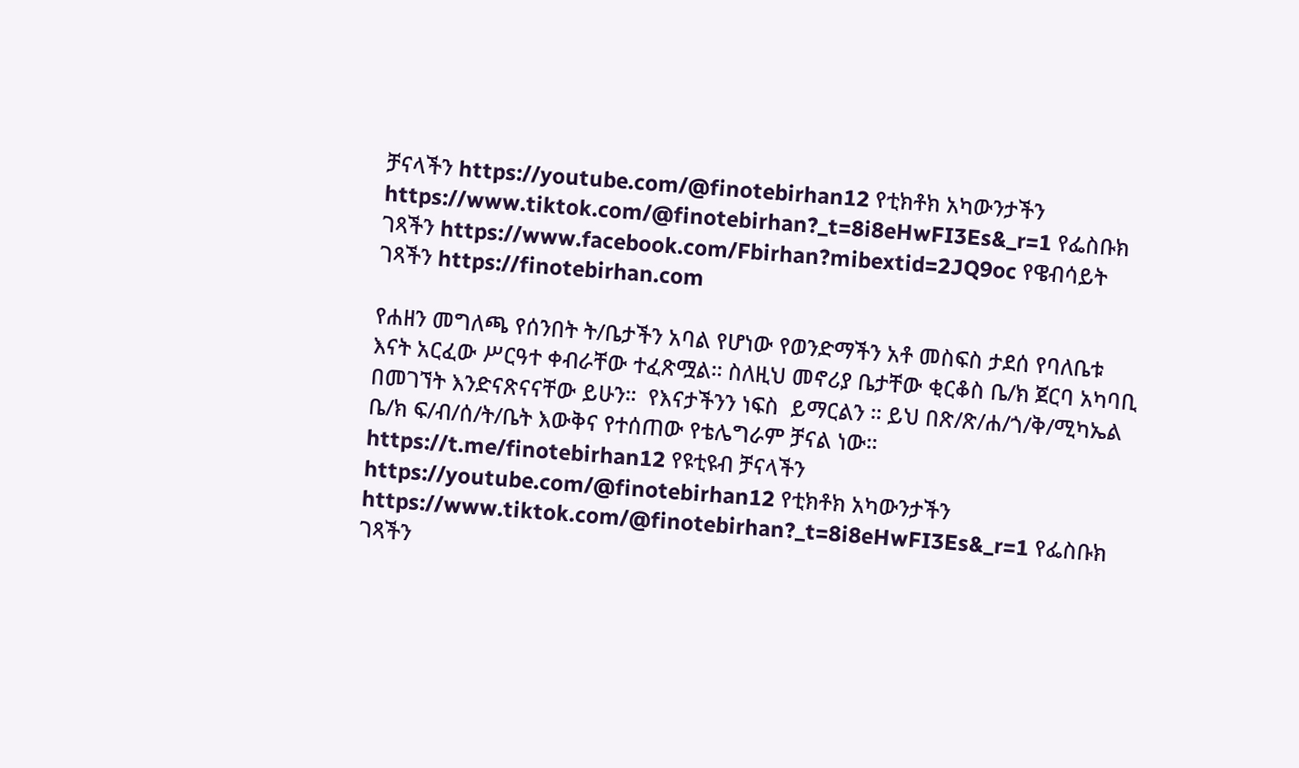ቻናላችን https://youtube.com/@finotebirhan12 የቲክቶክ አካውንታችን https://www.tiktok.com/@finotebirhan?_t=8i8eHwFI3Es&_r=1 የፌስቡክ ገጻችን https://www.facebook.com/Fbirhan?mibextid=2JQ9oc የዌብሳይት ገጻችን https://finotebirhan.com

የሐዘን መግለጫ የሰንበት ት/ቤታችን አባል የሆነው የወንድማችን አቶ መስፍስ ታደሰ የባለቤቱ እናት አርፈው ሥርዓተ ቀብራቸው ተፈጽሟል። ስለዚህ መኖሪያ ቤታቸው ቂርቆስ ቤ/ክ ጀርባ አካባቢ በመገኘት እንድናጽናናቸው ይሁን።  የእናታችንን ነፍስ  ይማርልን ። ይህ በጽ/ጽ/ሐ/ጎ/ቅ/ሚካኤል ቤ/ክ ፍ/ብ/ሰ/ት/ቤት እውቅና የተሰጠው የቴሌግራም ቻናል ነው። https://t.me/finotebirhan12 የዩቲዩብ ቻናላችን https://youtube.com/@finotebirhan12 የቲክቶክ አካውንታችን https://www.tiktok.com/@finotebirhan?_t=8i8eHwFI3Es&_r=1 የፌስቡክ ገጻችን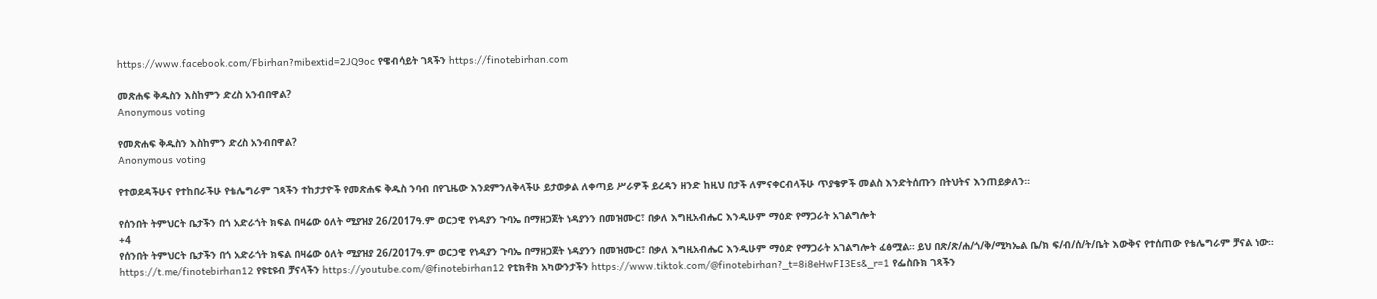https://www.facebook.com/Fbirhan?mibextid=2JQ9oc የዌብሳይት ገጻችን https://finotebirhan.com

መጽሐፍ ቅዱስን እስከምን ድረስ አንብበዋል?
Anonymous voting

የመጽሐፍ ቅዱስን እስከምን ድረስ አንብበዋል?
Anonymous voting

የተወደዳችሁና የተከበራችሁ የቴሌግራም ገጻችን ተከታታዮች የመጽሐፍ ቅዱስ ንባብ በየጊዜው እንደምንለቅላችሁ ይታወቃል ለቀጣይ ሥራዎች ይረዳን ዘንድ ከዚህ በታች ለምናቀርብላችሁ ጥያቄዎች መልስ እንድትሰጡን በትህትና እንጠይቃለን።

የሰንበት ትምህርት ቤታችን በጎ አድራጎት ክፍል በዛሬው ዕለት ሚያዝያ 26/2017ዓ.ም ወርኃዊ የነዳያን ጉባኤ በማዘጋጀት ነዳያንን በመዝሙር፣ በቃለ እግዚአብሔር እንዲሁም ማዕድ የማጋራት አገልግሎት
+4
የሰንበት ትምህርት ቤታችን በጎ አድራጎት ክፍል በዛሬው ዕለት ሚያዝያ 26/2017ዓ.ም ወርኃዊ የነዳያን ጉባኤ በማዘጋጀት ነዳያንን በመዝሙር፣ በቃለ እግዚአብሔር እንዲሁም ማዕድ የማጋራት አገልግሎት ፈፅሟል። ይህ በጽ/ጽ/ሐ/ጎ/ቅ/ሚካኤል ቤ/ክ ፍ/ብ/ሰ/ት/ቤት እውቅና የተሰጠው የቴሌግራም ቻናል ነው። https://t.me/finotebirhan12 የዩቲዩብ ቻናላችን https://youtube.com/@finotebirhan12 የቲክቶክ አካውንታችን https://www.tiktok.com/@finotebirhan?_t=8i8eHwFI3Es&_r=1 የፌስቡክ ገጻችን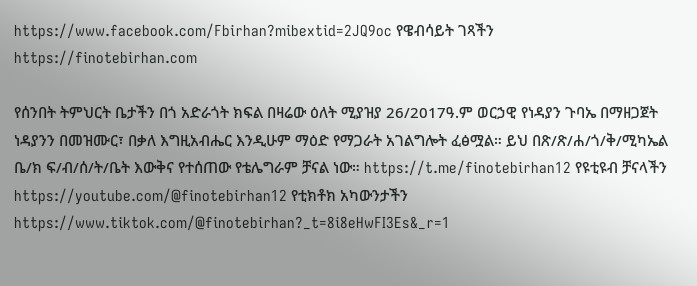https://www.facebook.com/Fbirhan?mibextid=2JQ9oc የዌብሳይት ገጻችን https://finotebirhan.com

የሰንበት ትምህርት ቤታችን በጎ አድራጎት ክፍል በዛሬው ዕለት ሚያዝያ 26/2017ዓ.ም ወርኃዊ የነዳያን ጉባኤ በማዘጋጀት ነዳያንን በመዝሙር፣ በቃለ እግዚአብሔር እንዲሁም ማዕድ የማጋራት አገልግሎት ፈፅሟል። ይህ በጽ/ጽ/ሐ/ጎ/ቅ/ሚካኤል ቤ/ክ ፍ/ብ/ሰ/ት/ቤት እውቅና የተሰጠው የቴሌግራም ቻናል ነው። https://t.me/finotebirhan12 የዩቲዩብ ቻናላችን https://youtube.com/@finotebirhan12 የቲክቶክ አካውንታችን https://www.tiktok.com/@finotebirhan?_t=8i8eHwFI3Es&_r=1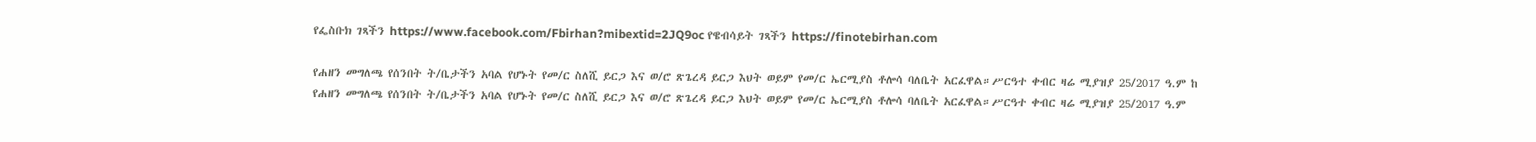የፌስቡክ ገጻችን https://www.facebook.com/Fbirhan?mibextid=2JQ9oc የዌብሳይት ገጻችን https://finotebirhan.com

የሐዘን መግለጫ የሰንበት ት/ቤታችን አባል የሆኑት የመ/ር ስለሺ ይርጋ እና ወ/ሮ ጽጌረዳ ይርጋ እህት ወይም የመ/ር ኤርሚያስ ቶሎሳ ባለቤት አርፈዋል።ሥርዓተ ቀብር ዛሬ ሚያዝያ 25/2017 ዓ.ም ከ
የሐዘን መግለጫ የሰንበት ት/ቤታችን አባል የሆኑት የመ/ር ስለሺ ይርጋ እና ወ/ሮ ጽጌረዳ ይርጋ እህት ወይም የመ/ር ኤርሚያስ ቶሎሳ ባለቤት አርፈዋል።ሥርዓተ ቀብር ዛሬ ሚያዝያ 25/2017 ዓ.ም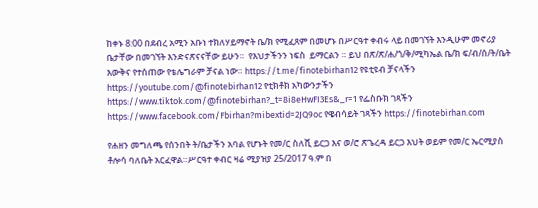ከቀኑ 8:00 በደብረ አሚን አቡነ ተክለሃይማኖት ቤ/ክ የሚፈጸም በመሆኑ በሥርዓተ ቀብሩ ላይ በመገኘት እንዲሁም መኖሪያ ቤታቸው በመገኘት እንድናጽናናቸው ይሁን።  የእህታችንን ነፍስ  ይማርልን ። ይህ በጽ/ጽ/ሐ/ጎ/ቅ/ሚካኤል ቤ/ክ ፍ/ብ/ሰ/ት/ቤት እውቅና የተሰጠው የቴሌግራም ቻናል ነው። https://t.me/finotebirhan12 የዩቲዩብ ቻናላችን https://youtube.com/@finotebirhan12 የቲክቶክ አካውንታችን https://www.tiktok.com/@finotebirhan?_t=8i8eHwFI3Es&_r=1 የፌስቡክ ገጻችን https://www.facebook.com/Fbirhan?mibextid=2JQ9oc የዌብሳይት ገጻችን https://finotebirhan.com

የሐዘን መግለጫ የሰንበት ት/ቤታችን አባል የሆኑት የመ/ር ስለሺ ይርጋ እና ወ/ሮ ጽጌረዳ ይርጋ እህት ወይም የመ/ር ኤርሚያስ ቶሎሳ ባለቤት አርፈዋል።ሥርዓተ ቀብር ዛሬ ሚያዝያ 25/2017 ዓ.ም በ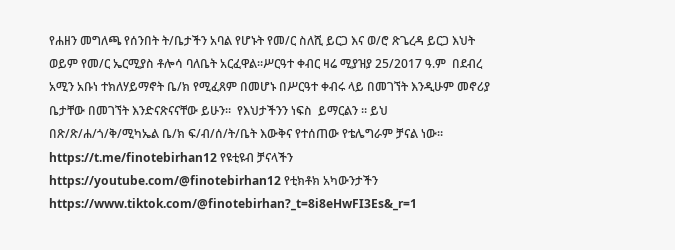የሐዘን መግለጫ የሰንበት ት/ቤታችን አባል የሆኑት የመ/ር ስለሺ ይርጋ እና ወ/ሮ ጽጌረዳ ይርጋ እህት ወይም የመ/ር ኤርሚያስ ቶሎሳ ባለቤት አርፈዋል።ሥርዓተ ቀብር ዛሬ ሚያዝያ 25/2017 ዓ.ም  በደብረ አሚን አቡነ ተክለሃይማኖት ቤ/ክ የሚፈጸም በመሆኑ በሥርዓተ ቀብሩ ላይ በመገኘት እንዲሁም መኖሪያ ቤታቸው በመገኘት እንድናጽናናቸው ይሁን።  የእህታችንን ነፍስ  ይማርልን ። ይህ በጽ/ጽ/ሐ/ጎ/ቅ/ሚካኤል ቤ/ክ ፍ/ብ/ሰ/ት/ቤት እውቅና የተሰጠው የቴሌግራም ቻናል ነው። https://t.me/finotebirhan12 የዩቲዩብ ቻናላችን https://youtube.com/@finotebirhan12 የቲክቶክ አካውንታችን https://www.tiktok.com/@finotebirhan?_t=8i8eHwFI3Es&_r=1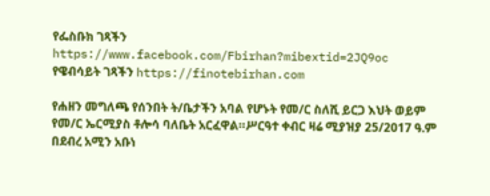የፌስቡክ ገጻችን https://www.facebook.com/Fbirhan?mibextid=2JQ9oc የዌብሳይት ገጻችን https://finotebirhan.com

የሐዘን መግለጫ የሰንበት ት/ቤታችን አባል የሆኑት የመ/ር ስለሺ ይርጋ እህት ወይም የመ/ር ኤርሚያስ ቶሎሳ ባለቤት አርፈዋል።ሥርዓተ ቀብር ዛሬ ሚያዝያ 25/2017 ዓ.ም በደብረ አሚን አቡነ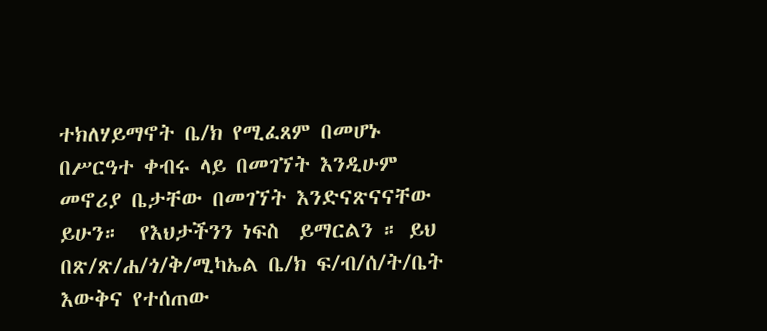ተክለሃይማኖት ቤ/ክ የሚፈጸም በመሆኑ በሥርዓተ ቀብሩ ላይ በመገኘት እንዲሁም መኖሪያ ቤታቸው በመገኘት እንድናጽናናቸው ይሁን።  የእህታችንን ነፍስ  ይማርልን ። ይህ በጽ/ጽ/ሐ/ጎ/ቅ/ሚካኤል ቤ/ክ ፍ/ብ/ሰ/ት/ቤት እውቅና የተሰጠው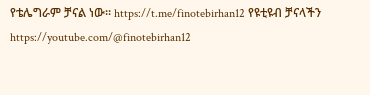የቴሌግራም ቻናል ነው። https://t.me/finotebirhan12 የዩቲዩብ ቻናላችን https://youtube.com/@finotebirhan12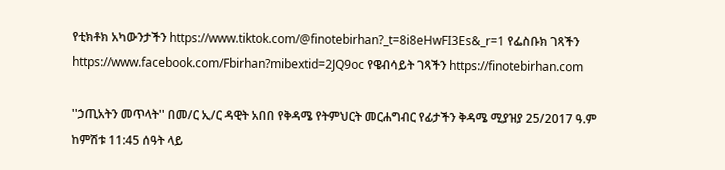የቲክቶክ አካውንታችን https://www.tiktok.com/@finotebirhan?_t=8i8eHwFI3Es&_r=1 የፌስቡክ ገጻችን https://www.facebook.com/Fbirhan?mibextid=2JQ9oc የዌብሳይት ገጻችን https://finotebirhan.com

''ኃጢአትን መጥላት'' በመ/ር ኢ/ር ዳዊት አበበ የቅዳሜ የትምህርት መርሐግብር የፊታችን ቅዳሜ ሚያዝያ 25/2017 ዓ.ም ከምሽቱ 11:45 ሰዓት ላይ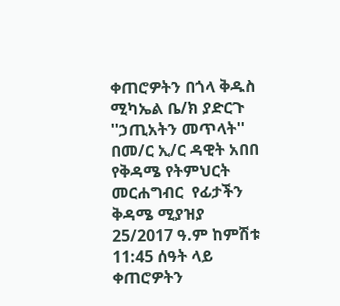ቀጠሮዎትን በጎላ ቅዱስ ሚካኤል ቤ/ክ ያድርጉ
''ኃጢአትን መጥላት''          በመ/ር ኢ/ር ዳዊት አበበ የቅዳሜ የትምህርት መርሐግብር  የፊታችን ቅዳሜ ሚያዝያ 25/2017 ዓ.ም ከምሽቱ  11:45 ሰዓት ላይ ቀጠሮዎትን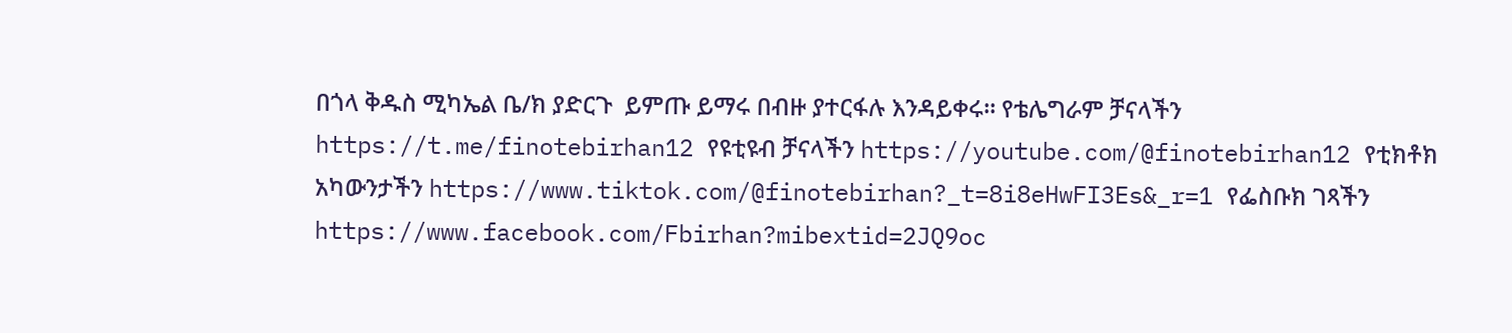በጎላ ቅዱስ ሚካኤል ቤ/ክ ያድርጉ  ይምጡ ይማሩ በብዙ ያተርፋሉ እንዳይቀሩ። የቴሌግራም ቻናላችን https://t.me/finotebirhan12 የዩቲዩብ ቻናላችን https://youtube.com/@finotebirhan12 የቲክቶክ አካውንታችን https://www.tiktok.com/@finotebirhan?_t=8i8eHwFI3Es&_r=1 የፌስቡክ ገጻችን  https://www.facebook.com/Fbirhan?mibextid=2JQ9oc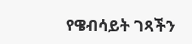የዌብሳይት ገጻችን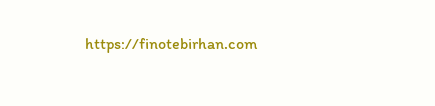https://finotebirhan.com